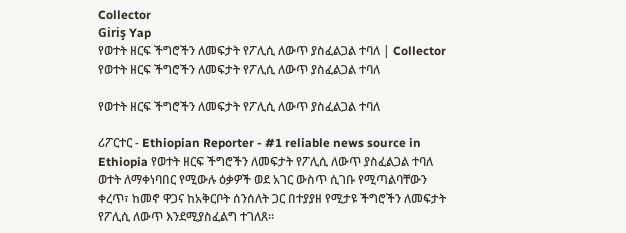Collector
Giriş Yap
የወተት ዘርፍ ችግሮችን ለመፍታት የፖሊሲ ለውጥ ያስፈልጋል ተባለ | Collector
የወተት ዘርፍ ችግሮችን ለመፍታት የፖሊሲ ለውጥ ያስፈልጋል ተባለ

የወተት ዘርፍ ችግሮችን ለመፍታት የፖሊሲ ለውጥ ያስፈልጋል ተባለ

ሪፖርተር - Ethiopian Reporter - #1 reliable news source in Ethiopia የወተት ዘርፍ ችግሮችን ለመፍታት የፖሊሲ ለውጥ ያስፈልጋል ተባለ ወተት ለማቀነባበር የሚውሉ ዕቃዎች ወደ አገር ውስጥ ሲገቡ የሚጣልባቸውን ቀረጥ፣ ከመኖ ዋጋና ከአቅርቦት ሰንሰለት ጋር በተያያዘ የሚታዩ ችግሮችን ለመፍታት የፖሊሲ ለውጥ እንደሚያስፈልግ ተገለጸ፡፡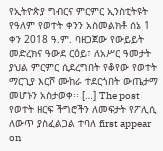የኢትዮጵያ ግብርና ምርምር ኢንስቲትዩት የዓለም የወተት ቀንን አስመልክቶ ሰኔ 1 ቀን 2018 ዓ.ም. ባዘጋጀው የውይይት መድረክና ዓውደ ርዕይ፣ ለአሥር ዓመታት ያህል ምርምር ሲደረግበት የቆየው የወተት ማርጊያ እርሾ ሙከራ ተደርጎበት ውጤታማ መሆኑን አስታወቀ፡፡ […] The post የወተት ዘርፍ ችግሮችን ለመፍታት የፖሊሲ ለውጥ ያስፈልጋል ተባለ first appear on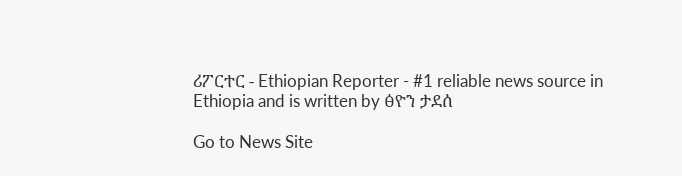ሪፖርተር - Ethiopian Reporter - #1 reliable news source in Ethiopia and is written by ፅዮን ታደሰ

Go to News Site